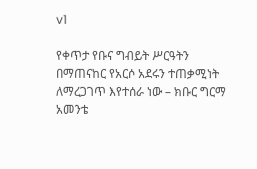v1

የቀጥታ የቡና ግብይት ሥርዓትን በማጠናከር የአርሶ አደሩን ተጠቃሚነት ለማረጋገጥ እየተሰራ ነው – ክቡር ግርማ አመንቴ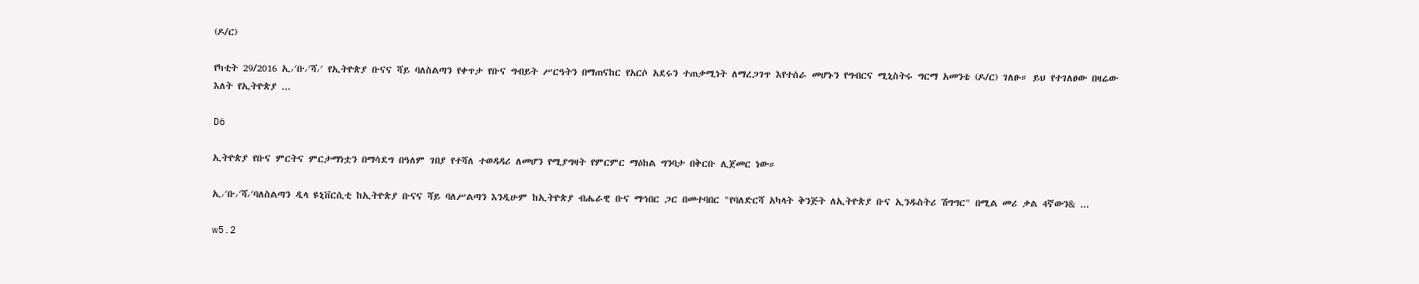(ዶ/ር)

የካቲት 29/2016 ኢ∕ቡ∕ሻ∕ የኢትዮጵያ ቡናና ሻይ ባለስልጣን የቀጥታ የቡና ግብይት ሥርዓትን በማጠናከር የአርሶ አደሩን ተጠቃሚነት ለማረጋገጥ እየተሰራ መሆኑን የግብርና ሚኒስትሩ ግርማ አመንቴ (ዶ/ር) ገለፁ። ይህ የተገለፀው በዛሬው እለት የኢትዮጵያ ...

D6

ኢትዮጵያ የቡና ምርትና ምርታማነቷን በማሳደግ በዓለም ገበያ የተሻለ ተወዳዳሪ ለመሆን የሚያግዛት የምርምር ማዕከል ግንባታ በቅርቡ ሊጀመር ነው።

ኢ∕ቡ∕ሻ∕ባለስልጣን ዲላ ዩኒቨርሲቲ ከኢትዮጵያ ቡናና ሻይ ባለሥልጣን እንዲሁም ከኢትዮጵያ ብሔራዊ ቡና ማኅበር ጋር በመተባበር "የባለድርሻ አካላት ቅንጅት ለኢትዮጵያ ቡና ኢንዱስትሪ ሽግግር" በሚል መሪ ቃል 4ኛውን& ...

w5.2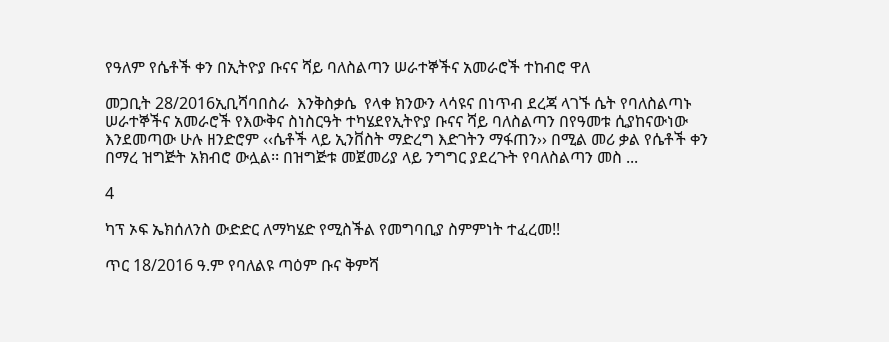የዓለም የሴቶች ቀን በኢትዮያ ቡናና ሻይ ባለስልጣን ሠራተኞችና አመራሮች ተከብሮ ዋለ

መጋቢት 28/2016ኢቢሻባበስራ  እንቅስቃሴ  የላቀ ክንውን ላሳዩና በነጥብ ደረጃ ላገኙ ሴት የባለስልጣኑ ሠራተኞችና አመራሮች የእውቅና ስነስርዓት ተካሄደየኢትዮያ ቡናና ሻይ ባለስልጣን በየዓመቱ ሲያከናውነው እንደመጣው ሁሉ ዘንድሮም ‹‹ሴቶች ላይ ኢንቨስት ማድረግ እድገትን ማፋጠን›› በሚል መሪ ቃል የሴቶች ቀን በማረ ዝግጅት አክብሮ ውሏል፡፡ በዝግጅቱ መጀመሪያ ላይ ንግግር ያደረጉት የባለስልጣን መስ ...

4

ካፕ ኦፍ ኤክሰለንስ ውድድር ለማካሄድ የሚስችል የመግባቢያ ስምምነት ተፈረመ!!

ጥር 18/2016 ዓ.ም የባለልዩ ጣዕም ቡና ቅምሻ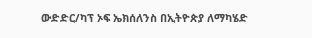ውድድር/ካፕ ኦፍ ኤክሰለንስ በኢትዮጵያ ለማካሄድ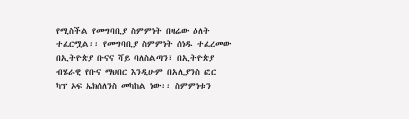የሚስችል የመግባቢያ ስምምነት በዛሬው ዕለት ተፈርሟል፡፡ የመግባቢያ ስምምነት ሰነዱ ተፈረመው በኢትዮጵያ ቡናና ሻይ ባለስልጣን፣ በኢትዮጵያ ብሄራዊ የቡና ማህበር እንዲሁም በአሊያንስ ፎር  ካፕ ኦፍ ኤክሰለንስ መካከል ነው፡፡ ስምምነቱን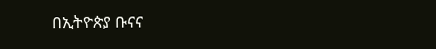በኢትዮጵያ ቡናና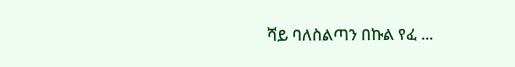ሻይ ባለስልጣን በኩል የፈ ...